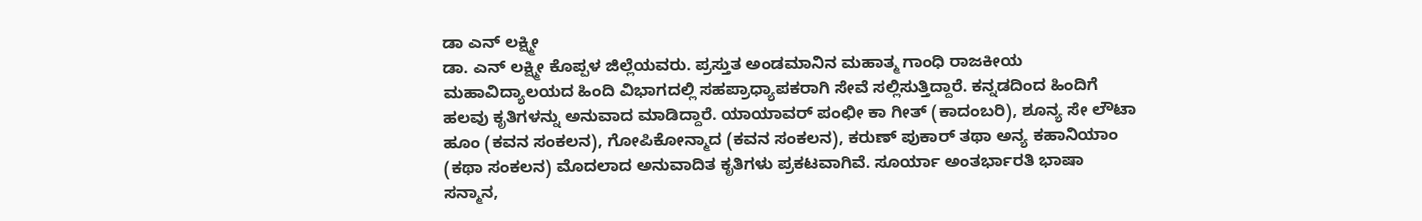ಡಾ ಎನ್ ಲಕ್ಷ್ಮೀ
ಡಾ. ಎನ್ ಲಕ್ಷ್ಮೀ ಕೊಪ್ಪಳ ಜಿಲ್ಲೆಯವರು. ಪ್ರಸ್ತುತ ಅಂಡಮಾನಿನ ಮಹಾತ್ಮ ಗಾಂಧಿ ರಾಜಕೀಯ ಮಹಾವಿದ್ಯಾಲಯದ ಹಿಂದಿ ವಿಭಾಗದಲ್ಲಿ ಸಹಪ್ರಾಧ್ಯಾಪಕರಾಗಿ ಸೇವೆ ಸಲ್ಲಿಸುತ್ತಿದ್ದಾರೆ. ಕನ್ನಡದಿಂದ ಹಿಂದಿಗೆ ಹಲವು ಕೃತಿಗಳನ್ನು ಅನುವಾದ ಮಾಡಿದ್ದಾರೆ. ಯಾಯಾವರ್ ಪಂಛೀ ಕಾ ಗೀತ್ (ಕಾದಂಬರಿ), ಶೂನ್ಯ ಸೇ ಲೌಟಾ ಹೂಂ (ಕವನ ಸಂಕಲನ), ಗೋಪಿಕೋನ್ಮಾದ (ಕವನ ಸಂಕಲನ), ಕರುಣ್ ಪುಕಾರ್ ತಥಾ ಅನ್ಯ ಕಹಾನಿಯಾಂ (ಕಥಾ ಸಂಕಲನ) ಮೊದಲಾದ ಅನುವಾದಿತ ಕೃತಿಗಳು ಪ್ರಕಟವಾಗಿವೆ. ಸೂರ್ಯಾ ಅಂತರ್ಭಾರತಿ ಭಾಷಾ ಸನ್ಮಾನ,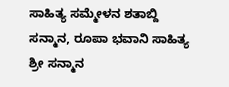ಸಾಹಿತ್ಯ ಸಮ್ಮೇಳನ ಶತಾಬ್ದಿ ಸನ್ಮಾನ, ರೂಪಾ ಭವಾನಿ ಸಾಹಿತ್ಯ ಶ್ರೀ ಸನ್ಮಾನ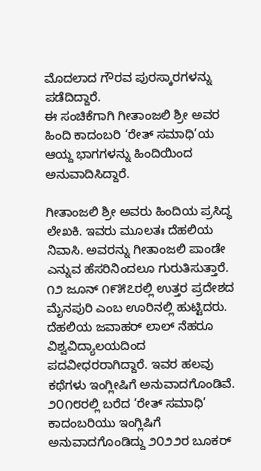ಮೊದಲಾದ ಗೌರವ ಪುರಸ್ಕಾರಗಳನ್ನು ಪಡೆದಿದ್ದಾರೆ.
ಈ ಸಂಚಿಕೆಗಾಗಿ ಗೀತಾಂಜಲಿ ಶ್ರೀ ಅವರ ಹಿಂದಿ ಕಾದಂಬರಿ ‘ರೇತ್ ಸಮಾಧಿ’ಯ ಆಯ್ದ ಭಾಗಗಳನ್ನು ಹಿಂದಿಯಿಂದ ಅನುವಾದಿಸಿದ್ದಾರೆ.

ಗೀತಾಂಜಲಿ ಶ್ರೀ ಅವರು ಹಿಂದಿಯ ಪ್ರಸಿದ್ಧ ಲೇಖಕಿ. ಇವರು ಮೂಲತಃ ದೆಹಲಿಯ ನಿವಾಸಿ. ಅವರನ್ನು ಗೀತಾಂಜಲಿ ಪಾಂಡೇ ಎನ್ನುವ ಹೆಸರಿನಿಂದಲೂ ಗುರುತಿಸುತ್ತಾರೆ. ೧೨ ಜೂನ್ ೧೯೫೭ರಲ್ಲಿ ಉತ್ತರ ಪ್ರದೇಶದ ಮೈನಪುರಿ ಎಂಬ ಊರಿನಲ್ಲಿ ಹುಟ್ಟಿದರು. ದೆಹಲಿಯ ಜವಾಹರ್ ಲಾಲ್ ನೆಹರೂ ವಿಶ್ವವಿದ್ಯಾಲಯದಿಂದ ಪದವೀಧರರಾಗಿದ್ದಾರೆ. ಇವರ ಹಲವು ಕಥೆಗಳು ಇಂಗ್ಲೀಷಿಗೆ ಅನುವಾದಗೊಂಡಿವೆ.
೨೦೧೮ರಲ್ಲಿ ಬರೆದ ‘ರೇತ್ ಸಮಾಧಿ’ ಕಾದಂಬರಿಯು ಇಂಗ್ಲಿಷಿಗೆ ಅನುವಾದಗೊಂಡಿದ್ದು ೨೦೨೨ರ ಬೂಕರ್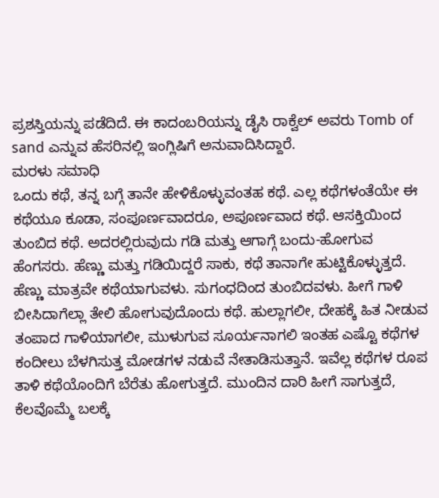ಪ್ರಶಸ್ತಿಯನ್ನು ಪಡೆದಿದೆ. ಈ ಕಾದಂಬರಿಯನ್ನು ಡೈಸಿ ರಾಕ್ವೆಲ್ ಅವರು Tomb of sand ಎನ್ನುವ ಹೆಸರಿನಲ್ಲಿ ಇಂಗ್ಲಿಷಿಗೆ ಅನುವಾದಿಸಿದ್ದಾರೆ.
ಮರಳು ಸಮಾಧಿ
ಒಂದು ಕಥೆ, ತನ್ನ ಬಗ್ಗೆ ತಾನೇ ಹೇಳಿಕೊಳ್ಳುವಂತಹ ಕಥೆ. ಎಲ್ಲ ಕಥೆಗಳಂತೆಯೇ ಈ ಕಥೆಯೂ ಕೂಡಾ, ಸಂಪೂರ್ಣವಾದರೂ, ಅಪೂರ್ಣವಾದ ಕಥೆ. ಆಸಕ್ತಿಯಿಂದ ತುಂಬಿದ ಕಥೆ. ಅದರಲ್ಲಿರುವುದು ಗಡಿ ಮತ್ತು ಆಗಾಗ್ಗೆ ಬಂದು-ಹೋಗುವ ಹೆಂಗಸರು. ಹೆಣ್ಣು ಮತ್ತು ಗಡಿಯಿದ್ದರೆ ಸಾಕು, ಕಥೆ ತಾನಾಗೇ ಹುಟ್ಟಿಕೊಳ್ಳುತ್ತದೆ. ಹೆಣ್ಣು ಮಾತ್ರವೇ ಕಥೆಯಾಗುವಳು. ಸುಗಂಧದಿಂದ ತುಂಬಿದವಳು. ಹೀಗೆ ಗಾಳಿ ಬೀಸಿದಾಗೆಲ್ಲಾ ತೇಲಿ ಹೋಗುವುದೊಂದು ಕಥೆ. ಹುಲ್ಲಾಗಲೀ, ದೇಹಕ್ಕೆ ಹಿತ ನೀಡುವ ತಂಪಾದ ಗಾಳಿಯಾಗಲೀ, ಮುಳುಗುವ ಸೂರ್ಯನಾಗಲಿ ಇಂತಹ ಎಷ್ಟೊ ಕಥೆಗಳ ಕಂದೀಲು ಬೆಳಗಿಸುತ್ತ ಮೋಡಗಳ ನಡುವೆ ನೇತಾಡಿಸುತ್ತಾನೆ. ಇವೆಲ್ಲ ಕಥೆಗಳ ರೂಪ ತಾಳಿ ಕಥೆಯೊಂದಿಗೆ ಬೆರೆತು ಹೋಗುತ್ತದೆ. ಮುಂದಿನ ದಾರಿ ಹೀಗೆ ಸಾಗುತ್ತದೆ, ಕೆಲವೊಮ್ಮೆ ಬಲಕ್ಕೆ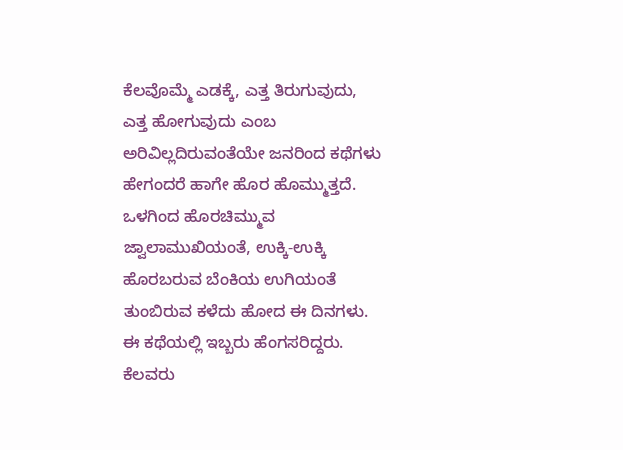ಕೆಲವೊಮ್ಮೆ ಎಡಕ್ಕೆ, ಎತ್ತ ತಿರುಗುವುದು, ಎತ್ತ ಹೋಗುವುದು ಎಂಬ ಅರಿವಿಲ್ಲದಿರುವಂತೆಯೇ ಜನರಿಂದ ಕಥೆಗಳು ಹೇಗಂದರೆ ಹಾಗೇ ಹೊರ ಹೊಮ್ಮುತ್ತದೆ. ಒಳಗಿಂದ ಹೊರಚಿಮ್ಮುವ ಜ್ವಾಲಾಮುಖಿಯಂತೆ, ಉಕ್ಕಿ-ಉಕ್ಕಿ ಹೊರಬರುವ ಬೆಂಕಿಯ ಉಗಿಯಂತೆ ತುಂಬಿರುವ ಕಳೆದು ಹೋದ ಈ ದಿನಗಳು.
ಈ ಕಥೆಯಲ್ಲಿ ಇಬ್ಬರು ಹೆಂಗಸರಿದ್ದರು. ಕೆಲವರು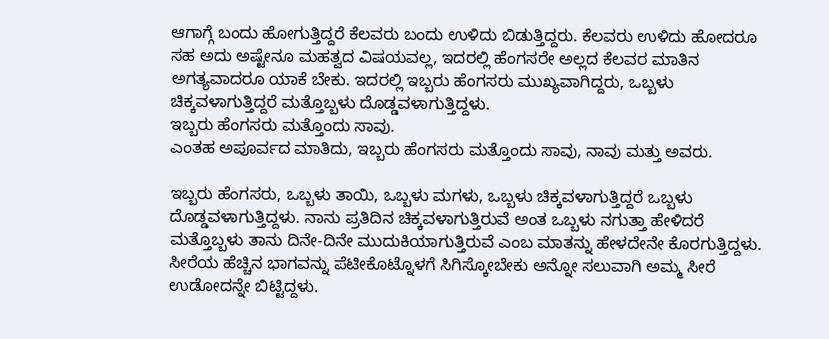ಆಗಾಗ್ಗೆ ಬಂದು ಹೋಗುತ್ತಿದ್ದರೆ ಕೆಲವರು ಬಂದು ಉಳಿದು ಬಿಡುತ್ತಿದ್ದರು. ಕೆಲವರು ಉಳಿದು ಹೋದರೂ ಸಹ ಅದು ಅಷ್ಟೇನೂ ಮಹತ್ವದ ವಿಷಯವಲ್ಲ, ಇದರಲ್ಲಿ ಹೆಂಗಸರೇ ಅಲ್ಲದ ಕೆಲವರ ಮಾತಿನ ಅಗತ್ಯವಾದರೂ ಯಾಕೆ ಬೇಕು. ಇದರಲ್ಲಿ ಇಬ್ಬರು ಹೆಂಗಸರು ಮುಖ್ಯವಾಗಿದ್ದರು, ಒಬ್ಬಳು ಚಿಕ್ಕವಳಾಗುತ್ತಿದ್ದರೆ ಮತ್ತೊಬ್ಬಳು ದೊಡ್ಡವಳಾಗುತ್ತಿದ್ದಳು.
ಇಬ್ಬರು ಹೆಂಗಸರು ಮತ್ತೊಂದು ಸಾವು.
ಎಂತಹ ಅಪೂರ್ವದ ಮಾತಿದು, ಇಬ್ಬರು ಹೆಂಗಸರು ಮತ್ತೊಂದು ಸಾವು, ನಾವು ಮತ್ತು ಅವರು.

ಇಬ್ಬರು ಹೆಂಗಸರು, ಒಬ್ಬಳು ತಾಯಿ, ಒಬ್ಬಳು ಮಗಳು, ಒಬ್ಬಳು ಚಿಕ್ಕವಳಾಗುತ್ತಿದ್ದರೆ ಒಬ್ಬಳು ದೊಡ್ಡವಳಾಗುತ್ತಿದ್ದಳು. ನಾನು ಪ್ರತಿದಿನ ಚಿಕ್ಕವಳಾಗುತ್ತಿರುವೆ ಅಂತ ಒಬ್ಬಳು ನಗುತ್ತಾ ಹೇಳಿದರೆ ಮತ್ತೊಬ್ಬಳು ತಾನು ದಿನೇ-ದಿನೇ ಮುದುಕಿಯಾಗುತ್ತಿರುವೆ ಎಂಬ ಮಾತನ್ನು ಹೇಳದೇನೇ ಕೊರಗುತ್ತಿದ್ದಳು. ಸೀರೆಯ ಹೆಚ್ಚಿನ ಭಾಗವನ್ನು ಪೆಟೀಕೊಟ್ನೊಳಗೆ ಸಿಗಿಸ್ಕೋಬೇಕು ಅನ್ನೋ ಸಲುವಾಗಿ ಅಮ್ಮ ಸೀರೆ ಉಡೋದನ್ನೇ ಬಿಟ್ಟಿದ್ದಳು.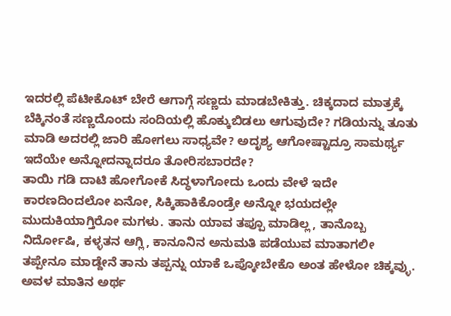ಇದರಲ್ಲಿ ಪೆಟೀಕೊಟ್ ಬೇರೆ ಆಗಾಗ್ಗೆ ಸಣ್ಣದು ಮಾಡಬೇಕಿತ್ತು. ಚಿಕ್ಕದಾದ ಮಾತ್ರಕ್ಕೆ ಬೆಕ್ಕಿನಂತೆ ಸಣ್ಣದೊಂದು ಸಂದಿಯಲ್ಲಿ ಹೊಕ್ಕುಬಿಡಲು ಆಗುವುದೇ? ಗಡಿಯನ್ನು ತೂತು ಮಾಡಿ ಅದರಲ್ಲಿ ಜಾರಿ ಹೋಗಲು ಸಾಧ್ಯವೇ? ಅದೃಶ್ಯ ಆಗೋಷ್ಟಾದ್ರೂ ಸಾಮರ್ಥ್ಯ ಇದೆಯೇ ಅನ್ನೋದನ್ನಾದರೂ ತೋರಿಸಬಾರದೇ?
ತಾಯಿ ಗಡಿ ದಾಟಿ ಹೋಗೋಕೆ ಸಿದ್ಧಳಾಗೋದು ಒಂದು ವೇಳೆ ಇದೇ ಕಾರಣದಿಂದಲೋ ಏನೋ, ಸಿಕ್ಕಿಹಾಕಿಕೊಂಡ್ರೇ ಅನ್ನೋ ಭಯದಲ್ಲೇ ಮುದುಕಿಯಾಗ್ತಿರೋ ಮಗಳು. ತಾನು ಯಾವ ತಪ್ಪೂ ಮಾಡಿಲ್ಲ, ತಾನೊಬ್ಬ ನಿರ್ದೋಷಿ, ಕಳ್ಳತನ ಆಗ್ಲಿ, ಕಾನೂನಿನ ಅನುಮತಿ ಪಡೆಯುವ ಮಾತಾಗಲೀ ತಪ್ಪೇನೂ ಮಾಡ್ದೇನೆ ತಾನು ತಪ್ಪನ್ನು ಯಾಕೆ ಒಪ್ಕೋಬೇಕೊ ಅಂತ ಹೇಳೋ ಚಿಕ್ಕವ್ಳು.
ಅವಳ ಮಾತಿನ ಅರ್ಥ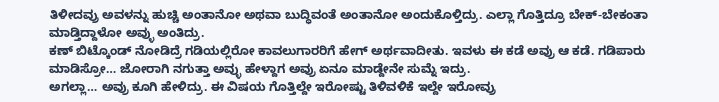ತಿಳೀದವ್ರು ಅವಳನ್ನು ಹುಚ್ಚಿ ಅಂತಾನೋ ಅಥವಾ ಬುದ್ಧಿವಂತೆ ಅಂತಾನೋ ಅಂದುಕೊಳ್ತಿದ್ರು. ಎಲ್ಲಾ ಗೊತ್ತಿದ್ರೂ ಬೇಕ್-ಬೇಕಂತಾ ಮಾಡ್ತಿದ್ದಾಳೋ ಅವ್ಳು ಅಂತಿದ್ರು.
ಕಣ್ ಬಿಟ್ಕೊಂಡ್ ನೋಡಿದ್ರೆ ಗಡಿಯಲ್ಲಿರೋ ಕಾವಲುಗಾರರಿಗೆ ಹೇಗ್ ಅರ್ಥವಾದೀತು. ಇವಳು ಈ ಕಡೆ ಅವ್ರು ಆ ಕಡೆ. ಗಡಿಪಾರು ಮಾಡಿಸ್ರೋ… ಜೋರಾಗಿ ನಗುತ್ತಾ ಅವ್ಳು ಹೇಳ್ದಾಗ ಅವ್ರು ಏನೂ ಮಾಡ್ದೇನೇ ಸುಮ್ನೆ ಇದ್ರು.
ಅಗಲ್ಲಾ… ಅವ್ರು ಕೂಗಿ ಹೇಳಿದ್ರು. ಈ ವಿಷಯ ಗೊತ್ತಿಲ್ದೇ ಇರೋಷ್ಟು ತಿಳಿವಳಿಕೆ ಇಲ್ದೇ ಇರೋವ್ರು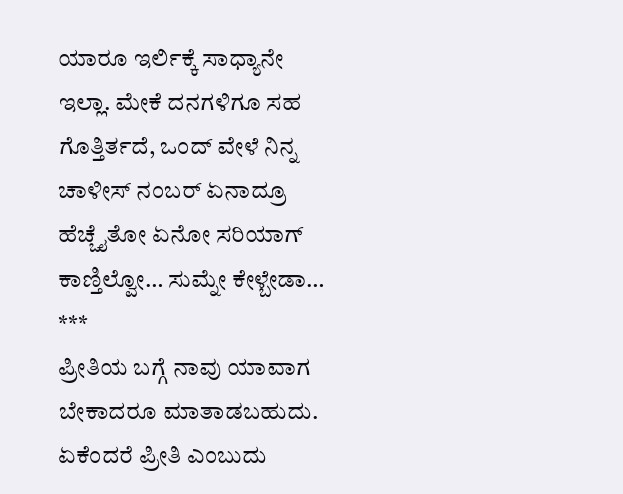ಯಾರೂ ಇರ್ಲಿಕ್ಕೆ ಸಾಧ್ಯಾನೇ ಇಲ್ಲಾ. ಮೇಕೆ ದನಗಳಿಗೂ ಸಹ ಗೊತ್ತಿರ್ತದೆ, ಒಂದ್ ವೇಳೆ ನಿನ್ನ ಚಾಳೀಸ್ ನಂಬರ್ ಏನಾದ್ರೂ ಹೆಚ್ಚೈತೋ ಏನೋ ಸರಿಯಾಗ್ ಕಾಣ್ತಿಲ್ವೋ… ಸುಮ್ನೇ ಕೇಳ್ಬೇಡಾ…
***
ಪ್ರೀತಿಯ ಬಗ್ಗೆ ನಾವು ಯಾವಾಗ ಬೇಕಾದರೂ ಮಾತಾಡಬಹುದು. ಏಕೆಂದರೆ ಪ್ರೀತಿ ಎಂಬುದು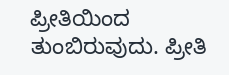ಪ್ರೀತಿಯಿಂದ ತುಂಬಿರುವುದು. ಪ್ರೀತಿ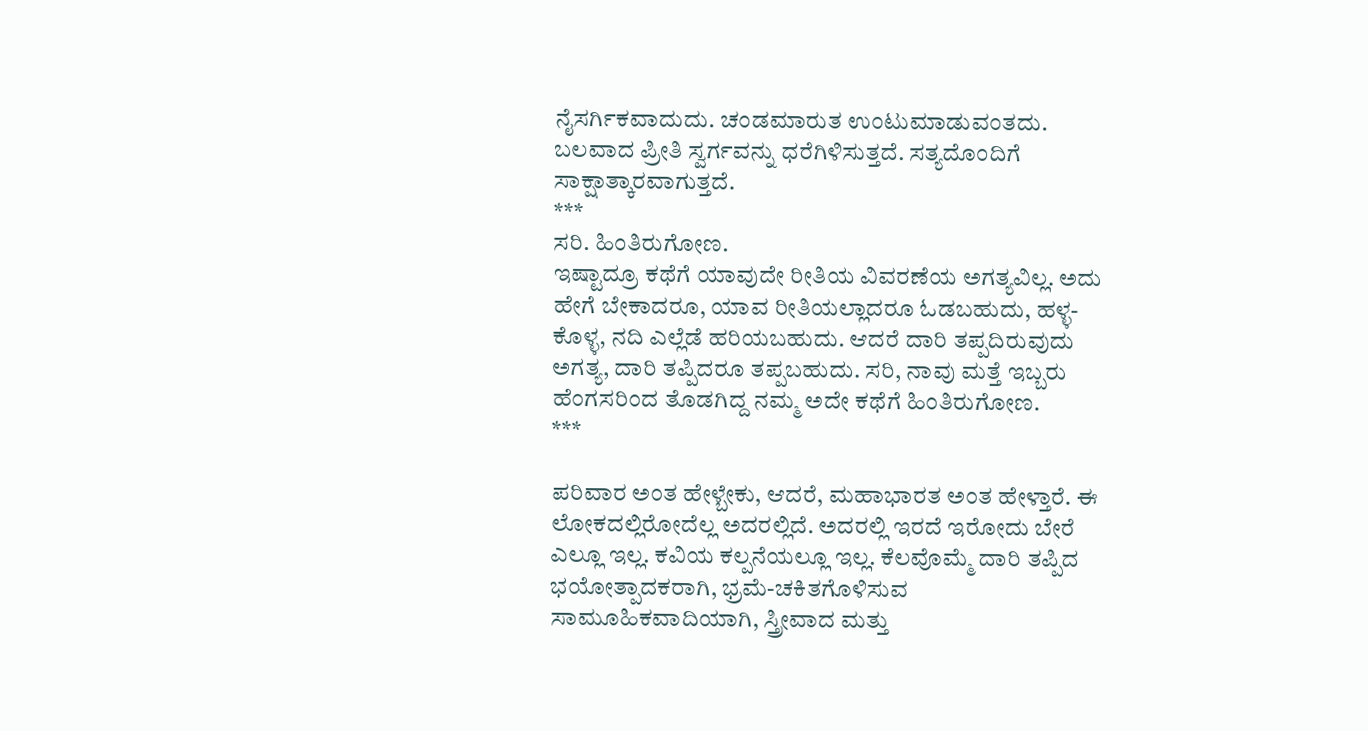ನೈಸರ್ಗಿಕವಾದುದು. ಚಂಡಮಾರುತ ಉಂಟುಮಾಡುವಂತದು. ಬಲವಾದ ಪ್ರೀತಿ ಸ್ವರ್ಗವನ್ನು ಧರೆಗಿಳಿಸುತ್ತದೆ. ಸತ್ಯದೊಂದಿಗೆ ಸಾಕ್ಷಾತ್ಕಾರವಾಗುತ್ತದೆ.
***
ಸರಿ. ಹಿಂತಿರುಗೋಣ.
ಇಷ್ಟಾದ್ರೂ ಕಥೆಗೆ ಯಾವುದೇ ರೀತಿಯ ವಿವರಣೆಯ ಅಗತ್ಯವಿಲ್ಲ. ಅದು ಹೇಗೆ ಬೇಕಾದರೂ, ಯಾವ ರೀತಿಯಲ್ಲಾದರೂ ಓಡಬಹುದು, ಹಳ್ಳ-ಕೊಳ್ಳ, ನದಿ ಎಲ್ಲೆಡೆ ಹರಿಯಬಹುದು. ಆದರೆ ದಾರಿ ತಪ್ಪದಿರುವುದು ಅಗತ್ಯ, ದಾರಿ ತಪ್ಪಿದರೂ ತಪ್ಪಬಹುದು. ಸರಿ, ನಾವು ಮತ್ತೆ ಇಬ್ಬರು ಹೆಂಗಸರಿಂದ ತೊಡಗಿದ್ದ ನಮ್ಮ ಅದೇ ಕಥೆಗೆ ಹಿಂತಿರುಗೋಣ.
***

ಪರಿವಾರ ಅಂತ ಹೇಳ್ಬೇಕು, ಆದರೆ, ಮಹಾಭಾರತ ಅಂತ ಹೇಳ್ತಾರೆ. ಈ ಲೋಕದಲ್ಲಿರೋದೆಲ್ಲ ಅದರಲ್ಲಿದೆ. ಅದರಲ್ಲಿ ಇರದೆ ಇರೋದು ಬೇರೆ ಎಲ್ಲೂ ಇಲ್ಲ. ಕವಿಯ ಕಲ್ಪನೆಯಲ್ಲೂ ಇಲ್ಲ. ಕೆಲವೊಮ್ಮೆ ದಾರಿ ತಪ್ಪಿದ ಭಯೋತ್ಪಾದಕರಾಗಿ, ಭ್ರಮೆ-ಚಕಿತಗೊಳಿಸುವ ಸಾಮೂಹಿಕವಾದಿಯಾಗಿ, ಸ್ತ್ರೀವಾದ ಮತ್ತು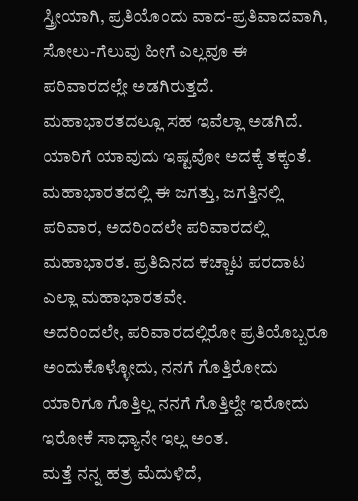ಸ್ತ್ರೀಯಾಗಿ, ಪ್ರತಿಯೊಂದು ವಾದ-ಪ್ರತಿವಾದವಾಗಿ, ಸೋಲು-ಗೆಲುವು ಹೀಗೆ ಎಲ್ಲವೂ ಈ ಪರಿವಾರದಲ್ಲೇ ಅಡಗಿರುತ್ತದೆ. ಮಹಾಭಾರತದಲ್ಲೂ ಸಹ ಇವೆಲ್ಲಾ ಅಡಗಿದೆ. ಯಾರಿಗೆ ಯಾವುದು ಇಷ್ಟವೋ ಅದಕ್ಕೆ ತಕ್ಕಂತೆ.
ಮಹಾಭಾರತದಲ್ಲಿ ಈ ಜಗತ್ತು, ಜಗತ್ತಿನಲ್ಲಿ ಪರಿವಾರ, ಅದರಿಂದಲೇ ಪರಿವಾರದಲ್ಲಿ ಮಹಾಭಾರತ. ಪ್ರತಿದಿನದ ಕಚ್ಚಾಟ ಪರದಾಟ ಎಲ್ಲಾ ಮಹಾಭಾರತವೇ.
ಅದರಿಂದಲೇ, ಪರಿವಾರದಲ್ಲಿರೋ ಪ್ರತಿಯೊಬ್ಬರೂ ಅಂದುಕೊಳ್ಳೋದು, ನನಗೆ ಗೊತ್ತಿರೋದು ಯಾರಿಗೂ ಗೊತ್ತಿಲ್ಲ ನನಗೆ ಗೊತ್ತಿಲ್ದೇ ಇರೋದು ಇರೋಕೆ ಸಾಧ್ಯಾನೇ ಇಲ್ಲ ಅಂತ.
ಮತ್ತೆ ನನ್ನ ಹತ್ರ ಮೆದುಳಿದೆ,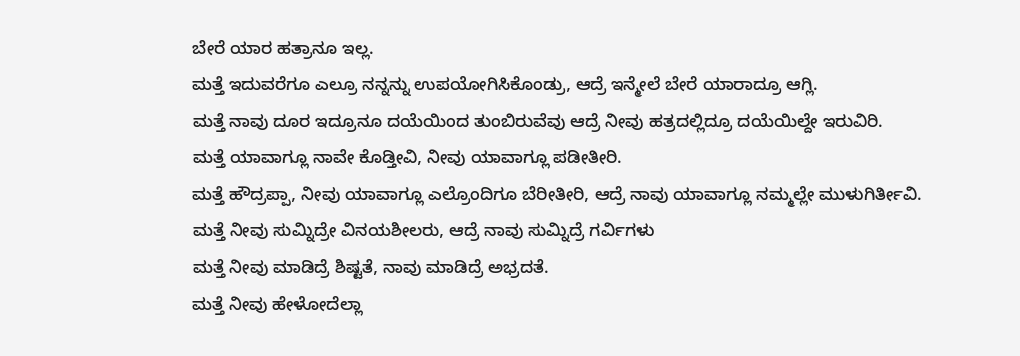ಬೇರೆ ಯಾರ ಹತ್ರಾನೂ ಇಲ್ಲ.
ಮತ್ತೆ ಇದುವರೆಗೂ ಎಲ್ರೂ ನನ್ನನ್ನು ಉಪಯೋಗಿಸಿಕೊಂಡ್ರು, ಆದ್ರೆ ಇನ್ಮೇಲೆ ಬೇರೆ ಯಾರಾದ್ರೂ ಆಗ್ಲಿ.
ಮತ್ತೆ ನಾವು ದೂರ ಇದ್ರೂನೂ ದಯೆಯಿಂದ ತುಂಬಿರುವೆವು ಆದ್ರೆ ನೀವು ಹತ್ರದಲ್ಲಿದ್ರೂ ದಯೆಯಿಲ್ದೇ ಇರುವಿರಿ.
ಮತ್ತೆ ಯಾವಾಗ್ಲೂ ನಾವೇ ಕೊಡ್ತೀವಿ, ನೀವು ಯಾವಾಗ್ಲೂ ಪಡೀತೀರಿ.
ಮತ್ತೆ ಹೌದ್ರಪ್ಪಾ, ನೀವು ಯಾವಾಗ್ಲೂ ಎಲ್ರೊಂದಿಗೂ ಬೆರೀತೀರಿ, ಆದ್ರೆ ನಾವು ಯಾವಾಗ್ಲೂ ನಮ್ಮಲ್ಲೇ ಮುಳುಗಿರ್ತೀವಿ.
ಮತ್ತೆ ನೀವು ಸುಮ್ನಿದ್ರೇ ವಿನಯಶೀಲರು, ಆದ್ರೆ ನಾವು ಸುಮ್ನಿದ್ರೆ ಗರ್ವಿಗಳು
ಮತ್ತೆ ನೀವು ಮಾಡಿದ್ರೆ ಶಿಷ್ಟತೆ, ನಾವು ಮಾಡಿದ್ರೆ ಅಭ್ರದತೆ.
ಮತ್ತೆ ನೀವು ಹೇಳೋದೆಲ್ಲಾ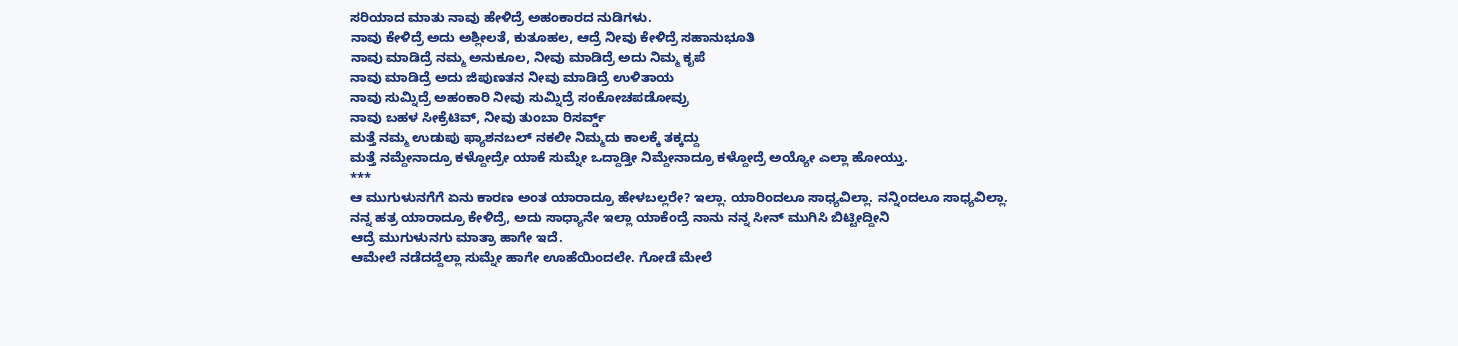ಸರಿಯಾದ ಮಾತು ನಾವು ಹೇಳಿದ್ರೆ ಅಹಂಕಾರದ ನುಡಿಗಳು.
ನಾವು ಕೇಳಿದ್ರೆ ಅದು ಅಶ್ಲೀಲತೆ, ಕುತೂಹಲ, ಆದ್ರೆ ನೀವು ಕೇಳಿದ್ರೆ ಸಹಾನುಭೂತಿ
ನಾವು ಮಾಡಿದ್ರೆ ನಮ್ಮ ಅನುಕೂಲ, ನೀವು ಮಾಡಿದ್ರೆ ಅದು ನಿಮ್ಮ ಕೃಪೆ
ನಾವು ಮಾಡಿದ್ರೆ ಅದು ಜಿಪುಣತನ ನೀವು ಮಾಡಿದ್ರೆ ಉಳಿತಾಯ
ನಾವು ಸುಮ್ನಿದ್ರೆ ಅಹಂಕಾರಿ ನೀವು ಸುಮ್ನಿದ್ರೆ ಸಂಕೋಚಪಡೋವ್ರು
ನಾವು ಬಹಳ ಸೀಕ್ರೆಟಿವ್, ನೀವು ತುಂಬಾ ರಿಸರ್ವ್ಡ್
ಮತ್ತೆ ನಮ್ಮ ಉಡುಪು ಫ್ಯಾಶನಬಲ್ ನಕಲೀ ನಿಮ್ಮದು ಕಾಲಕ್ಕೆ ತಕ್ಕದ್ದು
ಮತ್ತೆ ನಮ್ದೇನಾದ್ರೂ ಕಳ್ದೋದ್ರೇ ಯಾಕೆ ಸುಮ್ನೇ ಒದ್ದಾಡ್ತೀ ನಿಮ್ದೇನಾದ್ರೂ ಕಳ್ದೋದ್ರೆ ಅಯ್ಯೋ ಎಲ್ಲಾ ಹೋಯ್ತು.
***
ಆ ಮುಗುಳುನಗೆಗೆ ಏನು ಕಾರಣ ಅಂತ ಯಾರಾದ್ರೂ ಹೇಳಬಲ್ಲರೇ? ಇಲ್ಲಾ. ಯಾರಿಂದಲೂ ಸಾಧ್ಯವಿಲ್ಲಾ. ನನ್ನಿಂದಲೂ ಸಾಧ್ಯವಿಲ್ಲಾ.
ನನ್ನ ಹತ್ರ ಯಾರಾದ್ರೂ ಕೇಳಿದ್ರೆ, ಅದು ಸಾಧ್ಯಾನೇ ಇಲ್ಲಾ ಯಾಕೆಂದ್ರೆ ನಾನು ನನ್ನ ಸೀನ್ ಮುಗಿಸಿ ಬಿಟ್ಟೀದ್ದೀನಿ
ಆದ್ರೆ ಮುಗುಳುನಗು ಮಾತ್ರಾ ಹಾಗೇ ಇದೆ.
ಆಮೇಲೆ ನಡೆದದ್ದೆಲ್ಲಾ ಸುಮ್ನೇ ಹಾಗೇ ಊಹೆಯಿಂದಲೇ. ಗೋಡೆ ಮೇಲೆ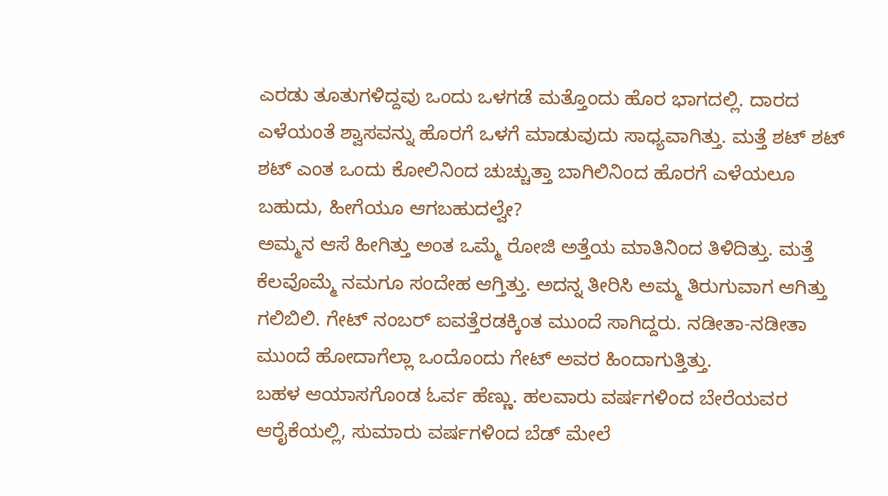ಎರಡು ತೂತುಗಳಿದ್ದವು ಒಂದು ಒಳಗಡೆ ಮತ್ತೊಂದು ಹೊರ ಭಾಗದಲ್ಲಿ. ದಾರದ ಎಳೆಯಂತೆ ಶ್ವಾಸವನ್ನು ಹೊರಗೆ ಒಳಗೆ ಮಾಡುವುದು ಸಾಧ್ಯವಾಗಿತ್ತು. ಮತ್ತೆ ಶಟ್ ಶಟ್ ಶಟ್ ಎಂತ ಒಂದು ಕೋಲಿನಿಂದ ಚುಚ್ಚುತ್ತಾ ಬಾಗಿಲಿನಿಂದ ಹೊರಗೆ ಎಳೆಯಲೂ ಬಹುದು, ಹೀಗೆಯೂ ಆಗಬಹುದಲ್ವೇ?
ಅಮ್ಮನ ಆಸೆ ಹೀಗಿತ್ತು ಅಂತ ಒಮ್ಮೆ ರೋಜಿ ಅತ್ತೆಯ ಮಾತಿನಿಂದ ತಿಳಿದಿತ್ತು. ಮತ್ತೆ ಕೆಲವೊಮ್ಮೆ ನಮಗೂ ಸಂದೇಹ ಆಗ್ತಿತ್ತು. ಅದನ್ನ ತೀರಿಸಿ ಅಮ್ಮ ತಿರುಗುವಾಗ ಆಗಿತ್ತು ಗಲಿಬಿಲಿ. ಗೇಟ್ ನಂಬರ್ ಐವತ್ತೆರಡಕ್ಕಿಂತ ಮುಂದೆ ಸಾಗಿದ್ದರು. ನಡೀತಾ-ನಡೀತಾ ಮುಂದೆ ಹೋದಾಗೆಲ್ಲಾ ಒಂದೊಂದು ಗೇಟ್ ಅವರ ಹಿಂದಾಗುತ್ತಿತ್ತು.
ಬಹಳ ಆಯಾಸಗೊಂಡ ಓರ್ವ ಹೆಣ್ಣು. ಹಲವಾರು ವರ್ಷಗಳಿಂದ ಬೇರೆಯವರ ಆರೈಕೆಯಲ್ಲಿ, ಸುಮಾರು ವರ್ಷಗಳಿಂದ ಬೆಡ್ ಮೇಲೆ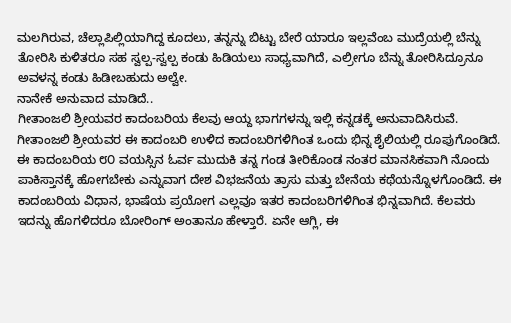ಮಲಗಿರುವ, ಚೆಲ್ಲಾಪಿಲ್ಲಿಯಾಗಿದ್ದ ಕೂದಲು, ತನ್ನನ್ನು ಬಿಟ್ಟು ಬೇರೆ ಯಾರೂ ಇಲ್ಲವೆಂಬ ಮುದ್ರೆಯಲ್ಲಿ ಬೆನ್ನು ತೋರಿಸಿ ಕುಳಿತರೂ ಸಹ ಸ್ವಲ್ಪ-ಸ್ವಲ್ಪ ಕಂಡು ಹಿಡಿಯಲು ಸಾಧ್ಯವಾಗಿದೆ, ಎಲ್ರೀಗೂ ಬೆನ್ನು ತೋರಿಸಿದ್ರೂನೂ ಅವಳನ್ನ ಕಂಡು ಹಿಡೀಬಹುದು ಅಲ್ವೇ.
ನಾನೇಕೆ ಅನುವಾದ ಮಾಡಿದೆ..
ಗೀತಾಂಜಲಿ ಶ್ರೀಯವರ ಕಾದಂಬರಿಯ ಕೆಲವು ಆಯ್ದ ಭಾಗಗಳನ್ನು ಇಲ್ಲಿ ಕನ್ನಡಕ್ಕೆ ಅನುವಾದಿಸಿರುವೆ. ಗೀತಾಂಜಲಿ ಶ್ರೀಯವರ ಈ ಕಾದಂಬರಿ ಉಳಿದ ಕಾದಂಬರಿಗಳಿಗಿಂತ ಒಂದು ಭಿನ್ನ ಶೈಲಿಯಲ್ಲಿ ರೂಪುಗೊಂಡಿದೆ. ಈ ಕಾದಂಬರಿಯ ೮೦ ವಯಸ್ಸಿನ ಓರ್ವ ಮುದುಕಿ ತನ್ನ ಗಂಡ ತೀರಿಕೊಂಡ ನಂತರ ಮಾನಸಿಕವಾಗಿ ನೊಂದು ಪಾಕಿಸ್ತಾನಕ್ಕೆ ಹೋಗಬೇಕು ಎನ್ನುವಾಗ ದೇಶ ವಿಭಜನೆಯ ತ್ರಾಸು ಮತ್ತು ಬೇನೆಯ ಕಥೆಯನ್ನೊಳಗೊಂಡಿದೆ. ಈ ಕಾದಂಬರಿಯ ವಿಧಾನ, ಭಾಷೆಯ ಪ್ರಯೋಗ ಎಲ್ಲವೂ ಇತರ ಕಾದಂಬರಿಗಳಿಗಿಂತ ಭಿನ್ನವಾಗಿದೆ. ಕೆಲವರು ಇದನ್ನು ಹೊಗಳಿದರೂ ಬೋರಿಂಗ್ ಅಂತಾನೂ ಹೇಳ್ತಾರೆ. ಏನೇ ಆಗ್ಲಿ, ಈ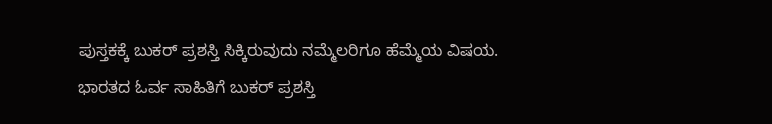ಪುಸ್ತಕಕ್ಕೆ ಬುಕರ್ ಪ್ರಶಸ್ತಿ ಸಿಕ್ಕಿರುವುದು ನಮ್ಮೆಲರಿಗೂ ಹೆಮ್ಮೆಯ ವಿಷಯ.
ಭಾರತದ ಓರ್ವ ಸಾಹಿತಿಗೆ ಬುಕರ್ ಪ್ರಶಸ್ತಿ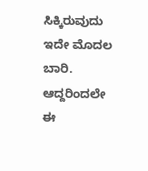ಸಿಕ್ಕಿರುವುದು ಇದೇ ಮೊದಲ ಬಾರಿ. ಆದ್ದರಿಂದಲೇ ಈ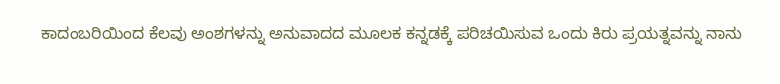ಕಾದಂಬರಿಯಿಂದ ಕೆಲವು ಅಂಶಗಳನ್ನು ಅನುವಾದದ ಮೂಲಕ ಕನ್ನಡಕ್ಕೆ ಪರಿಚಯಿಸುವ ಒಂದು ಕಿರು ಪ್ರಯತ್ನವನ್ನು ನಾನು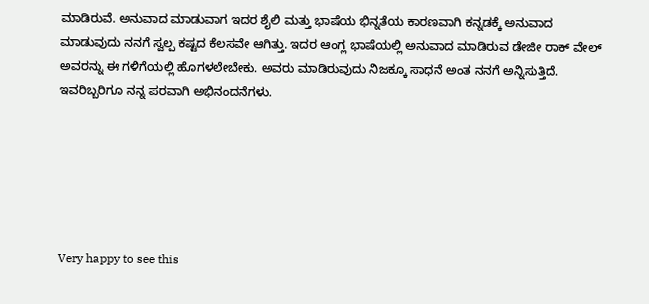ಮಾಡಿರುವೆ. ಅನುವಾದ ಮಾಡುವಾಗ ಇದರ ಶೈಲಿ ಮತ್ತು ಭಾಷೆಯ ಭಿನ್ನತೆಯ ಕಾರಣವಾಗಿ ಕನ್ನಡಕ್ಕೆ ಅನುವಾದ ಮಾಡುವುದು ನನಗೆ ಸ್ವಲ್ಪ ಕಷ್ಟದ ಕೆಲಸವೇ ಆಗಿತ್ತು. ಇದರ ಆಂಗ್ಲ ಭಾಷೆಯಲ್ಲಿ ಅನುವಾದ ಮಾಡಿರುವ ಡೇಜೀ ರಾಕ್ ವೇಲ್ ಅವರನ್ನು ಈ ಗಳಿಗೆಯಲ್ಲಿ ಹೊಗಳಲೇಬೇಕು. ಅವರು ಮಾಡಿರುವುದು ನಿಜಕ್ಕೂ ಸಾಧನೆ ಅಂತ ನನಗೆ ಅನ್ನಿಸುತ್ತಿದೆ. ಇವರಿಬ್ಬರಿಗೂ ನನ್ನ ಪರವಾಗಿ ಅಭಿನಂದನೆಗಳು.






Very happy to see this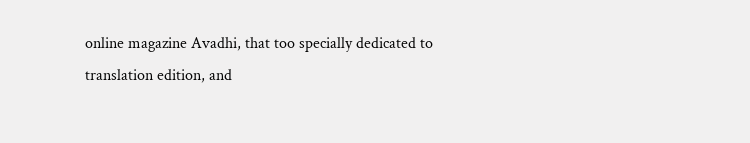online magazine Avadhi, that too specially dedicated to translation edition, and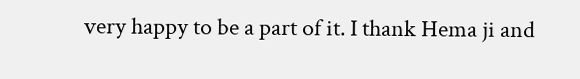very happy to be a part of it. I thank Hema ji and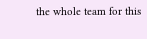the whole team for this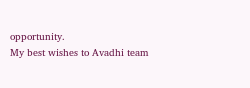opportunity.
My best wishes to Avadhi team